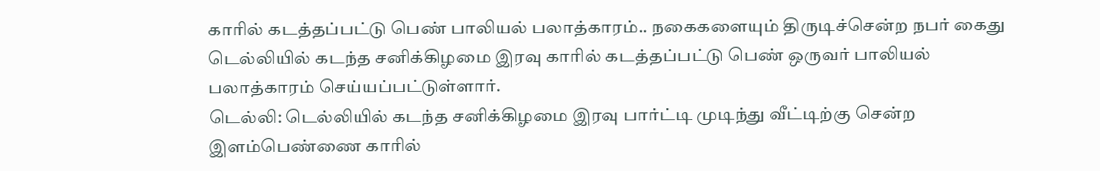காரில் கடத்தப்பட்டு பெண் பாலியல் பலாத்காரம்.. நகைகளையும் திருடிச்சென்ற நபர் கைது
டெல்லியில் கடந்த சனிக்கிழமை இரவு காரில் கடத்தப்பட்டு பெண் ஒருவர் பாலியல் பலாத்காரம் செய்யப்பட்டுள்ளார்.
டெல்லி: டெல்லியில் கடந்த சனிக்கிழமை இரவு பார்ட்டி முடிந்து வீட்டிற்கு சென்ற இளம்பெண்ணை காரில்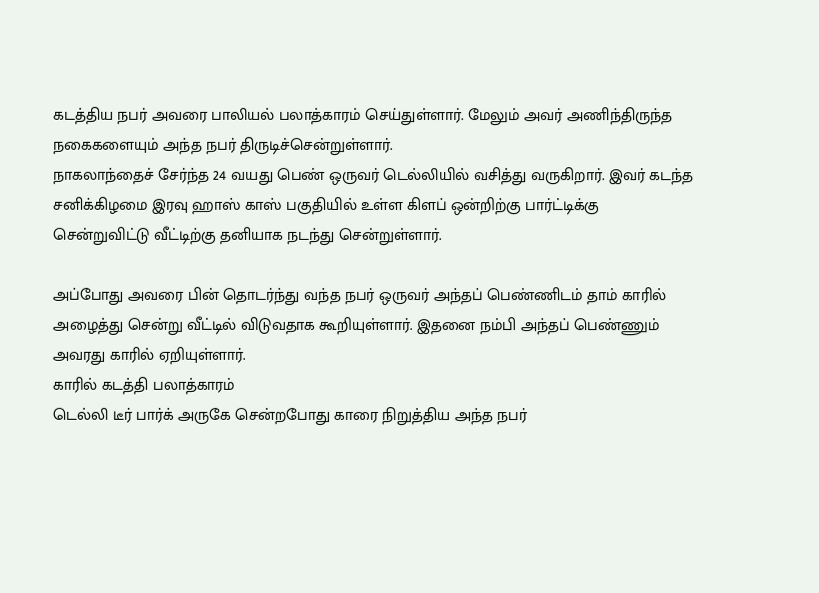கடத்திய நபர் அவரை பாலியல் பலாத்காரம் செய்துள்ளார். மேலும் அவர் அணிந்திருந்த நகைகளையும் அந்த நபர் திருடிச்சென்றுள்ளார்.
நாகலாந்தைச் சேர்ந்த 24 வயது பெண் ஒருவர் டெல்லியில் வசித்து வருகிறார். இவர் கடந்த சனிக்கிழமை இரவு ஹாஸ் காஸ் பகுதியில் உள்ள கிளப் ஒன்றிற்கு பார்ட்டிக்கு சென்றுவிட்டு வீட்டிற்கு தனியாக நடந்து சென்றுள்ளார்.

அப்போது அவரை பின் தொடர்ந்து வந்த நபர் ஒருவர் அந்தப் பெண்ணிடம் தாம் காரில் அழைத்து சென்று வீட்டில் விடுவதாக கூறியுள்ளார். இதனை நம்பி அந்தப் பெண்ணும் அவரது காரில் ஏறியுள்ளார்.
காரில் கடத்தி பலாத்காரம்
டெல்லி டீர் பார்க் அருகே சென்றபோது காரை நிறுத்திய அந்த நபர்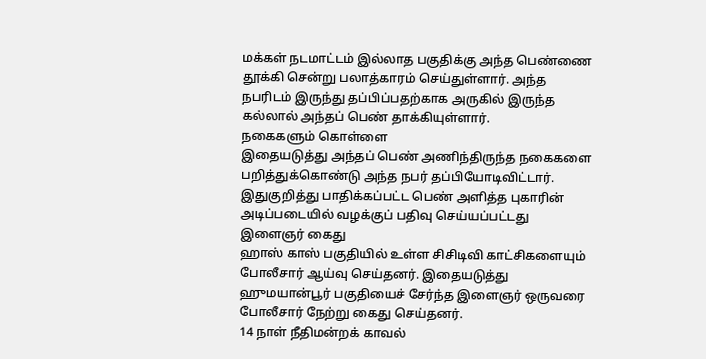மக்கள் நடமாட்டம் இல்லாத பகுதிக்கு அந்த பெண்ணை தூக்கி சென்று பலாத்காரம் செய்துள்ளார். அந்த நபரிடம் இருந்து தப்பிப்பதற்காக அருகில் இருந்த கல்லால் அந்தப் பெண் தாக்கியுள்ளார்.
நகைகளும் கொள்ளை
இதையடுத்து அந்தப் பெண் அணிந்திருந்த நகைகளை பறித்துக்கொண்டு அந்த நபர் தப்பியோடிவிட்டார். இதுகுறித்து பாதிக்கப்பட்ட பெண் அளித்த புகாரின் அடிப்படையில் வழக்குப் பதிவு செய்யப்பட்டது
இளைஞர் கைது
ஹாஸ் காஸ் பகுதியில் உள்ள சிசிடிவி காட்சிகளையும் போலீசார் ஆய்வு செய்தனர். இதையடுத்து ஹுமயான்பூர் பகுதியைச் சேர்ந்த இளைஞர் ஒருவரை போலீசார் நேற்று கைது செய்தனர்.
14 நாள் நீதிமன்றக் காவல்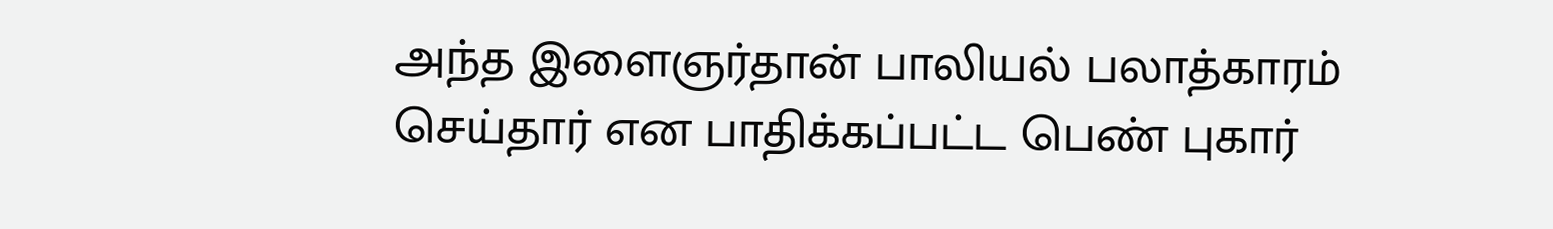அந்த இளைஞர்தான் பாலியல் பலாத்காரம் செய்தார் என பாதிக்கப்பட்ட பெண் புகார்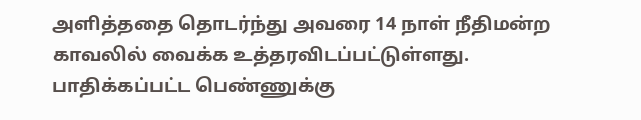அளித்ததை தொடர்ந்து அவரை 14 நாள் நீதிமன்ற காவலில் வைக்க உத்தரவிடப்பட்டுள்ளது. பாதிக்கப்பட்ட பெண்ணுக்கு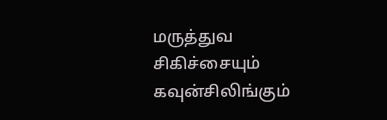மருத்துவ சிகிச்சையும் கவுன்சிலிங்கும்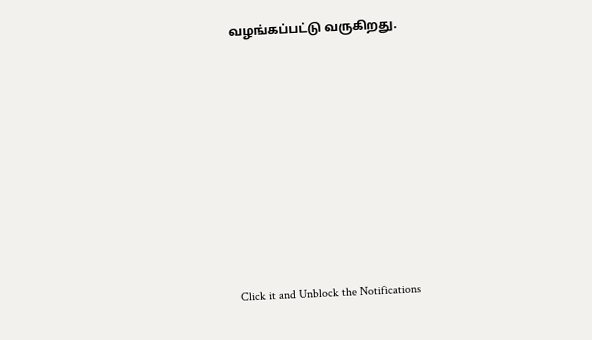வழங்கப்பட்டு வருகிறது.












Click it and Unblock the Notifications